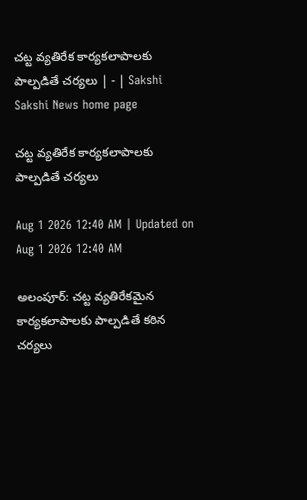చట్ట వ్యతిరేక కార్యకలాపాలకు పాల్పడితే చర్యలు | - | Sakshi
Sakshi News home page

చట్ట వ్యతిరేక కార్యకలాపాలకు పాల్పడితే చర్యలు

Aug 1 2026 12:40 AM | Updated on Aug 1 2026 12:40 AM

అలంపూర్‌: చట్ట వ్యతిరేకమైన కార్యకలాపాలకు పాల్పడితే కఠిన చర్యలు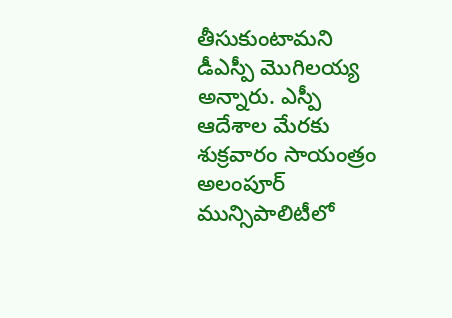తీసుకుంటామని డీఎస్పీ మొగిలయ్య అన్నారు. ఎస్పీ ఆదేశాల మేరకు శుక్రవారం సాయంత్రం అలంపూర్‌ మున్సిపాలిటీలో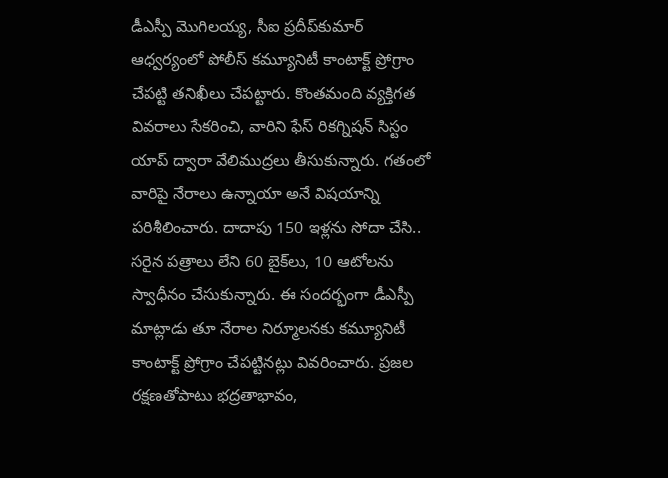డీఎస్పీ మొగిలయ్య, సీఐ ప్రదీప్‌కుమార్‌ ఆధ్వర్యంలో పోలీస్‌ కమ్యూనిటీ కాంటాక్ట్‌ ప్రోగ్రాం చేపట్టి తనిఖీలు చేపట్టారు. కొంతమంది వ్యక్తిగత వివరాలు సేకరించి, వారిని ఫేస్‌ రికగ్నిషన్‌ సిస్టం యాప్‌ ద్వారా వేలిముద్రలు తీసుకున్నారు. గతంలో వారిపై నేరాలు ఉన్నాయా అనే విషయాన్ని పరిశీలించారు. దాదాపు 150 ఇళ్లను సోదా చేసి.. సరైన పత్రాలు లేని 60 బైక్‌లు, 10 ఆటోలను స్వాధీనం చేసుకున్నారు. ఈ సందర్భంగా డీఎస్పీ మాట్లాడు తూ నేరాల నిర్మూలనకు కమ్యూనిటీ కాంటాక్ట్‌ ప్రోగ్రాం చేపట్టినట్లు వివరించారు. ప్రజల రక్షణతోపాటు భద్రతాభావం,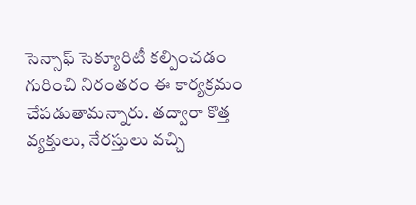సెన్సాఫ్‌ సెక్యూరిటీ కల్పించడం గురించి నిరంతరం ఈ కార్యక్రమం చేపడుతామన్నారు. తద్వారా కొత్త వ్యక్తులు, నేరస్తులు వచ్చి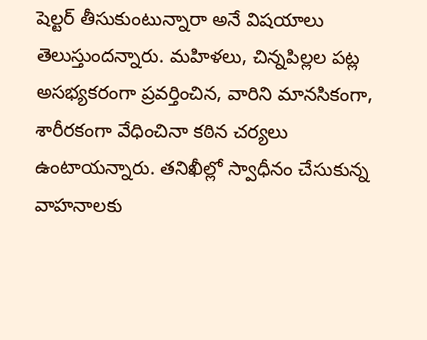షెల్టర్‌ తీసుకుంటున్నారా అనే విషయాలు తెలుస్తుందన్నారు. మహిళలు, చిన్నపిల్లల పట్ల అసభ్యకరంగా ప్రవర్తించిన, వారిని మానసికంగా, శారీరకంగా వేధించినా కఠిన చర్యలు ఉంటాయన్నారు. తనిఖీల్లో స్వాధీనం చేసుకున్న వాహనాలకు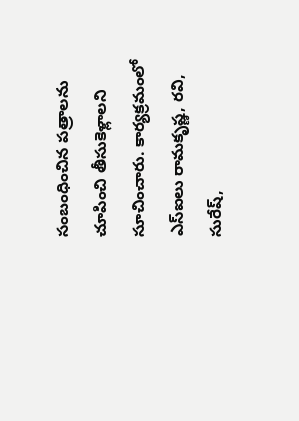సంబంధించిన పత్రాలను చూపించి తీసుకెళ్లాలని సూచించారు. కార్యక్రమంలో ఎస్‌ఐలు రామకృష్ణ, రవి, సురేష్‌,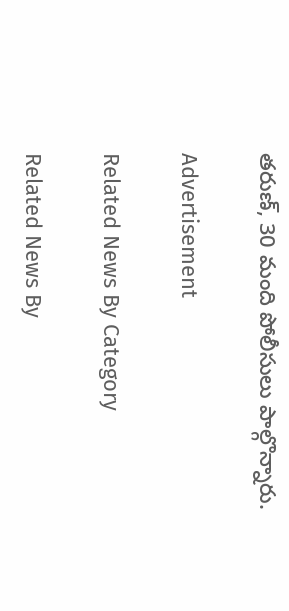తరుణ్‌, 30 మంది పోలీసులు పాల్గొన్నారు.

Advertisement

Related News By Category

Related News By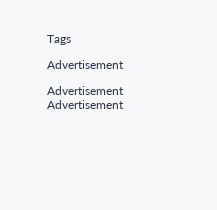Tags

Advertisement

Advertisement
Advertisement